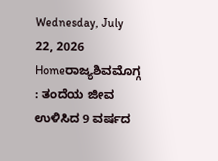Wednesday, July 22, 2026
Homeರಾಜ್ಯಶಿವಮೊಗ್ಗ : ತಂದೆಯ ಜೀವ ಉಳಿಸಿದ 9 ವರ್ಷದ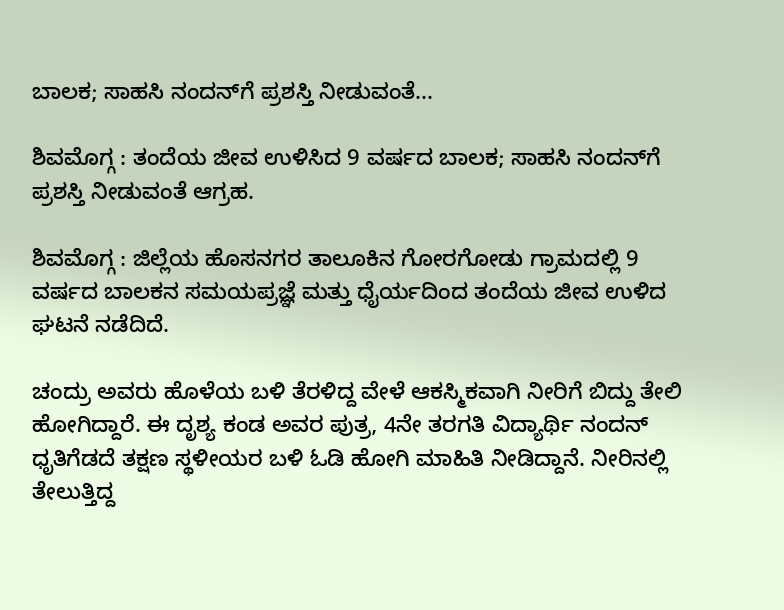ಬಾಲಕ; ಸಾಹಸಿ ನಂದನ್‌ಗೆ ಪ್ರಶಸ್ತಿ ನೀಡುವಂತೆ...

ಶಿವಮೊಗ್ಗ : ತಂದೆಯ ಜೀವ ಉಳಿಸಿದ 9 ವರ್ಷದ ಬಾಲಕ; ಸಾಹಸಿ ನಂದನ್‌ಗೆ ಪ್ರಶಸ್ತಿ ನೀಡುವಂತೆ ಆಗ್ರಹ.

ಶಿವಮೊಗ್ಗ : ಜಿಲ್ಲೆಯ ಹೊಸನಗರ ತಾಲೂಕಿನ ಗೋರಗೋಡು ಗ್ರಾಮದಲ್ಲಿ 9 ವರ್ಷದ ಬಾಲಕನ ಸಮಯಪ್ರಜ್ಞೆ ಮತ್ತು ಧೈರ್ಯದಿಂದ ತಂದೆಯ ಜೀವ ಉಳಿದ ಘಟನೆ ನಡೆದಿದೆ.

ಚಂದ್ರು ಅವರು ಹೊಳೆಯ ಬಳಿ ತೆರಳಿದ್ದ ವೇಳೆ ಆಕಸ್ಮಿಕವಾಗಿ ನೀರಿಗೆ ಬಿದ್ದು ತೇಲಿ ಹೋಗಿದ್ದಾರೆ. ಈ ದೃಶ್ಯ ಕಂಡ ಅವರ ಪುತ್ರ, 4ನೇ ತರಗತಿ ವಿದ್ಯಾರ್ಥಿ ನಂದನ್ ಧೃತಿಗೆಡದೆ ತಕ್ಷಣ ಸ್ಥಳೀಯರ ಬಳಿ ಓಡಿ ಹೋಗಿ ಮಾಹಿತಿ ನೀಡಿದ್ದಾನೆ. ನೀರಿನಲ್ಲಿ ತೇಲುತ್ತಿದ್ದ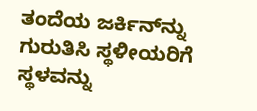ತಂದೆಯ ಜರ್ಕಿನ್‌ನ್ನು ಗುರುತಿಸಿ ಸ್ಥಳೀಯರಿಗೆ ಸ್ಥಳವನ್ನು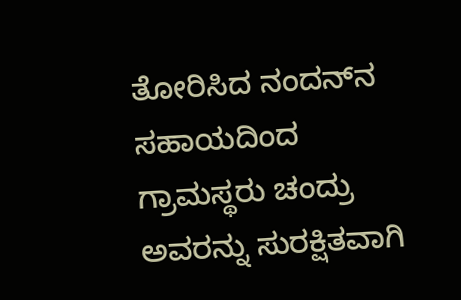ತೋರಿಸಿದ ನಂದನ್‌ನ ಸಹಾಯದಿಂದ ಗ್ರಾಮಸ್ಥರು ಚಂದ್ರು ಅವರನ್ನು ಸುರಕ್ಷಿತವಾಗಿ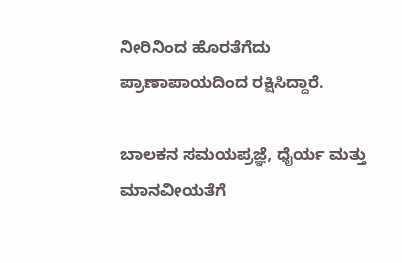ನೀರಿನಿಂದ ಹೊರತೆಗೆದು ಪ್ರಾಣಾಪಾಯದಿಂದ ರಕ್ಷಿಸಿದ್ದಾರೆ.

ಬಾಲಕನ ಸಮಯಪ್ರಜ್ಞೆ, ಧೈರ್ಯ ಮತ್ತು ಮಾನವೀಯತೆಗೆ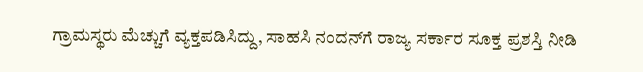ಗ್ರಾಮಸ್ಥರು ಮೆಚ್ಚುಗೆ ವ್ಯಕ್ತಪಡಿಸಿದ್ದು, ಸಾಹಸಿ ನಂದನ್‌ಗೆ ರಾಜ್ಯ ಸರ್ಕಾರ ಸೂಕ್ತ ಪ್ರಶಸ್ತಿ ನೀಡಿ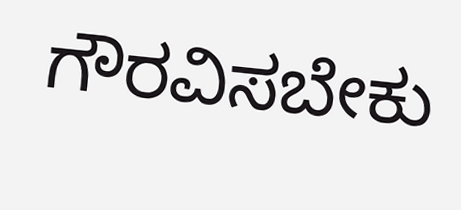ಗೌರವಿಸಬೇಕು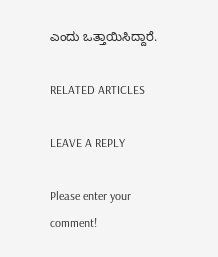ಎಂದು ಒತ್ತಾಯಿಸಿದ್ದಾರೆ.

RELATED ARTICLES

LEAVE A REPLY

Please enter your comment!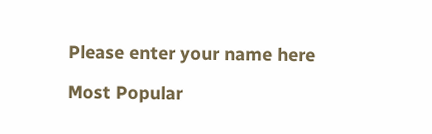Please enter your name here

Most Popular